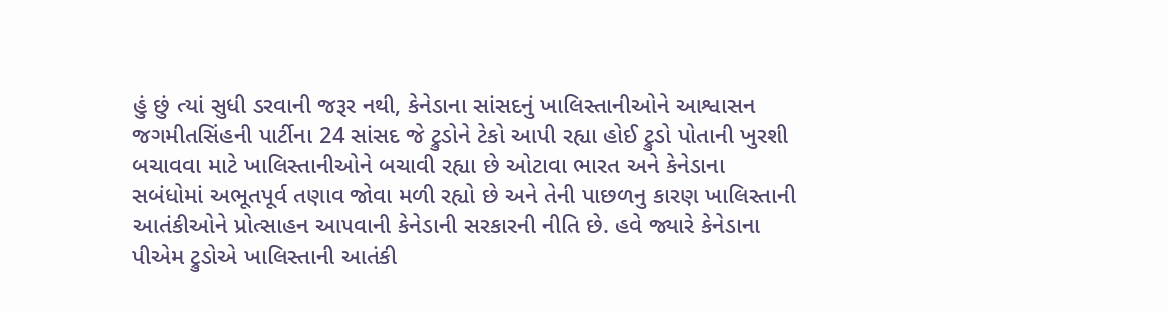હું છું ત્યાં સુધી ડરવાની જરૂર નથી, કેનેડાના સાંસદનું ખાલિસ્તાનીઓને આશ્વાસન
જગમીતસિંહની પાર્ટીના 24 સાંસદ જે ટ્રુડોને ટેકો આપી રહ્યા હોઈ ટ્રુડો પોતાની ખુરશી બચાવવા માટે ખાલિસ્તાનીઓને બચાવી રહ્યા છે ઓટાવા ભારત અને કેનેડાના સબંધોમાં અભૂતપૂર્વ તણાવ જોવા મળી રહ્યો છે અને તેની પાછળનુ કારણ ખાલિસ્તાની આતંકીઓને પ્રોત્સાહન આપવાની કેનેડાની સરકારની નીતિ છે. હવે જ્યારે કેનેડાના પીએમ ટ્રુડોએ ખાલિસ્તાની આતંકી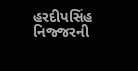હરદીપસિંહ નિજ્જરની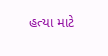હત્યા માટે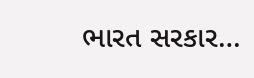ભારત સરકાર…